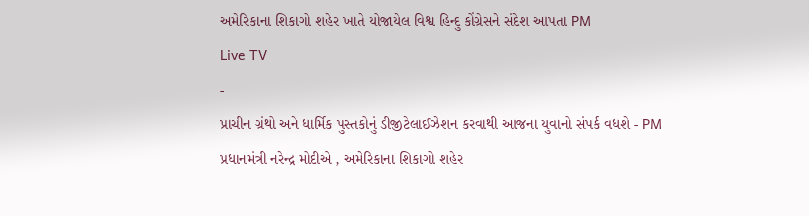અમેરિકાના શિકાગો શહેર ખાતે યોજાયેલ વિશ્વ હિન્દુ કોંગ્રેસને સંદેશ આપતા PM
Live TV
-
પ્રાચીન ગ્રંથો અને ધાર્મિક પુસ્તકોનું ડીજીટેલાઈઝેશન કરવાથી આજના યુવાનો સંપર્ક વધશે - PM
પ્રધાનમંત્રી નરેન્દ્ર મોદીએ , અમેરિકાના શિકાગો શહેર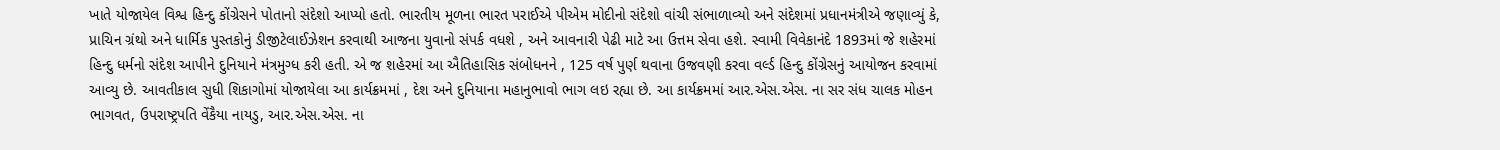ખાતે યોજાયેલ વિશ્વ હિન્દુ કોંગ્રેસને પોતાનો સંદેશો આપ્યો હતો. ભારતીય મૂળના ભારત પરાઈએ પીએમ મોદીનો સંદેશો વાંચી સંભાળાવ્યો અને સંદેશમાં પ્રધાનમંત્રીએ જણાવ્યું કે, પ્રાચિન ગ્રંથો અને ધાર્મિક પુસ્તકોનું ડીજીટેલાઈઝેશન કરવાથી આજના યુવાનો સંપર્ક વધશે , અને આવનારી પેઢી માટે આ ઉત્તમ સેવા હશે. સ્વામી વિવેકાનંદે 1893માં જે શહેરમાં હિન્દુ ધર્મનો સંદેશ આપીને દુનિયાને મંત્રમુગ્ધ કરી હતી. એ જ શહેરમાં આ ઐતિહાસિક સંબોધનને , 125 વર્ષ પુર્ણ થવાના ઉજવણી કરવા વર્લ્ડ હિન્દુ કોંગ્રેસનું આયોજન કરવામાં આવ્યુ છે. આવતીકાલ સુધી શિકાગોમાં યોજાયેલા આ કાર્યક્રમમાં , દેશ અને દુનિયાના મહાનુભાવો ભાગ લઇ રહ્યા છે. આ કાર્યક્રમમાં આર.એસ.એસ. ના સર સંધ ચાલક મોહન ભાગવત, ઉપરાષ્ટ્રપતિ વેંકૈયા નાયડુ, આર.એસ.એસ. ના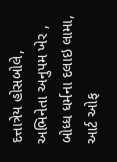દત્તાત્રેય હોસબોલે, અભિનેતા અનુપમ ખેર , બોધ્ધ ધર્મના દલાઇ લામા, આર્ટ ઓફ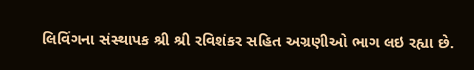લિવિંગના સંસ્થાપક શ્રી શ્રી રવિશંકર સહિત અગ્રણીઓ ભાગ લઇ રહ્યા છે.